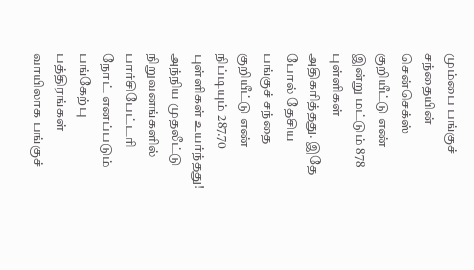மும்பை பங்குச் சந்தையின் சென்செக்ஸ் குறியீட்டு எண் இன்று மட்டும் 878 புள்ளிகள் அதிகரித்தது. இதே போல் தேசிய பங்குச் சந்தை குறியீட்டு எண் நிப்டியும் 287.70 புள்ளிகள் உயர்ந்தது! அந்நிய முதலீட்டு நிறுவனங்களில் பார்சிபேட்டரி நோட் எனப்படும் பங்கேற்பு பத்திரங்கள் வாயிலாக பங்குச்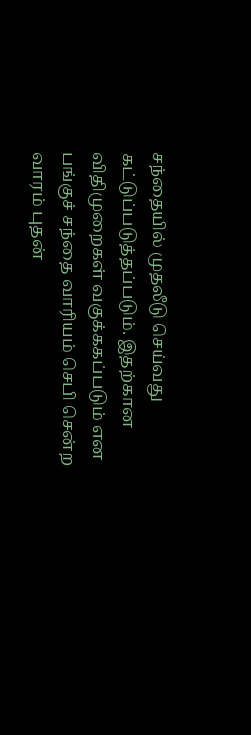சந்தையில் முதலீடு செய்வது கட்டுப்படுத்தப்படும். இதற்கான விதிமுறைகள் வகுக்ககப்படும் என பங்குச் சந்தை வாரியம் செபி சென்ற வாரம் புதன்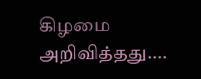கிழமை அறிவித்தது....